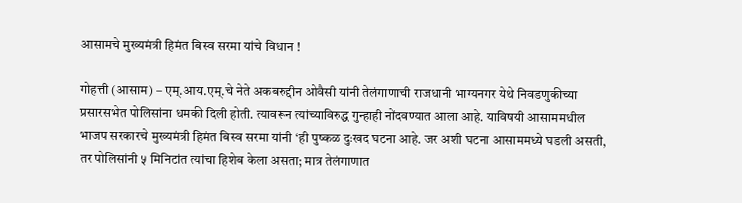आसामचे मुख्यमंत्री हिमंत बिस्व सरमा यांचे विधान !

गोहत्ती (आसाम) – एम्.आय.एम्.चे नेते अकबरुद्दीन ओवैसी यांनी तेलंगाणाची राजधानी भाग्यनगर येथे निवडणुकीच्या प्रसारसभेत पोलिसांना धमकी दिली होती. त्यावरून त्यांच्याविरुद्ध गुन्हाही नोंदवण्यात आला आहे. याविषयी आसाममधील भाजप सरकारचे मुख्यमंत्री हिमंत बिस्व सरमा यांनी ‘ही पुष्कळ दुःखद घटना आहे. जर अशी घटना आसाममध्ये घडली असती, तर पोलिसांनी ५ मिनिटांत त्यांचा हिशेब केला असता; मात्र तेलंगाणात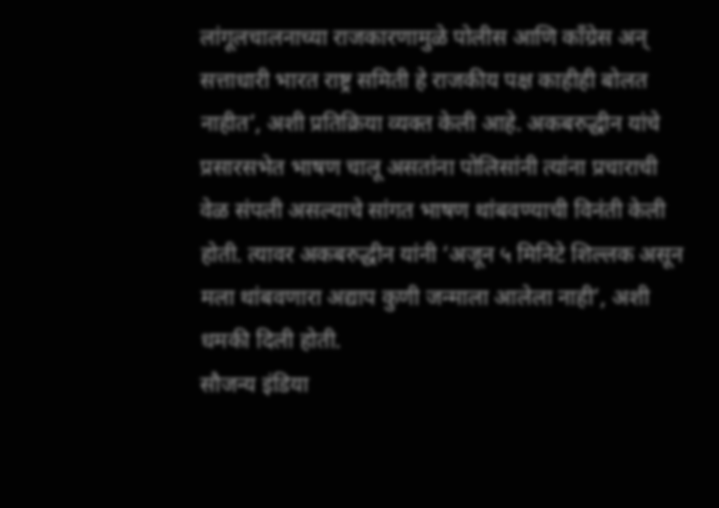लांगूलचालनाच्या राजकारणामुळे पोलीस आणि काँग्रेस अन् सत्ताधारी भारत राष्ट्र समिती हे राजकीय पक्ष काहीही बोलत नाहीत’, अशी प्रतिक्रिया व्यक्त केली आहे. अकबरुद्धीन यांचे प्रसारसभेत भाषण चालू असतांना पोलिसांनी त्यांना प्रचाराची वेळ संपली असल्याचे सांगत भाषण थांबवण्याची विनंती केली होती. त्यावर अकबरुद्धीन यांनी ‘अजून ५ मिनिटे शिल्लक असून मला थांबवणारा अद्याप कुणी जन्माला आलेला नाही’, अशी धमकी दिली होती.
सौजन्य इंडिया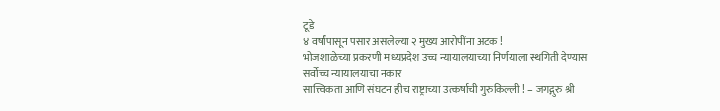टूडे
४ वर्षांपासून पसार असलेल्या २ मुख्य आरोपींना अटक !
भोजशाळेच्या प्रकरणी मध्यप्रदेश उच्च न्यायालयाच्या निर्णयाला स्थगिती देण्यास सर्वोच्च न्यायालयाचा नकार
सात्त्विकता आणि संघटन हीच राष्ट्राच्या उत्कर्षाची गुरुकिल्ली ! – जगद्गुरु श्री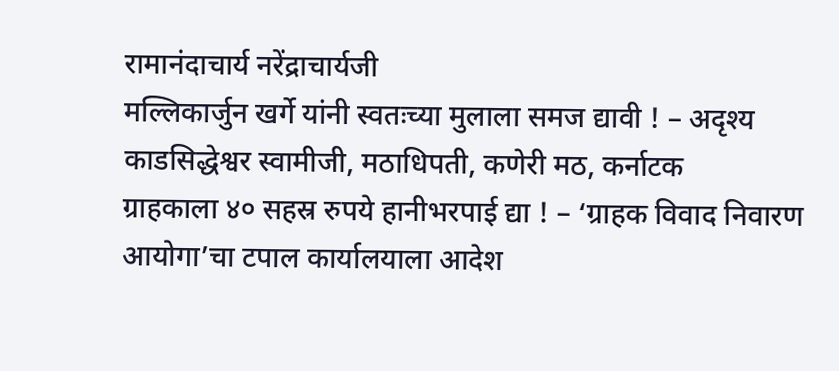रामानंदाचार्य नरेंद्राचार्यजी
मल्लिकार्जुन खर्गे यांनी स्वतःच्या मुलाला समज द्यावी ! – अदृश्य काडसिद्धेश्वर स्वामीजी, मठाधिपती, कणेरी मठ, कर्नाटक
ग्राहकाला ४० सहस्र रुपये हानीभरपाई द्या ! – ‘ग्राहक विवाद निवारण आयोगा’चा टपाल कार्यालयाला आदेश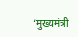‘मुख्यमंत्री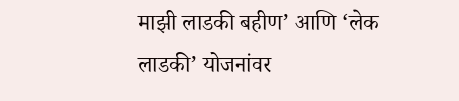माझी लाडकी बहीण’ आणि ‘लेक लाडकी’ योजनांवर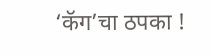‘कॅग’चा ठपका !